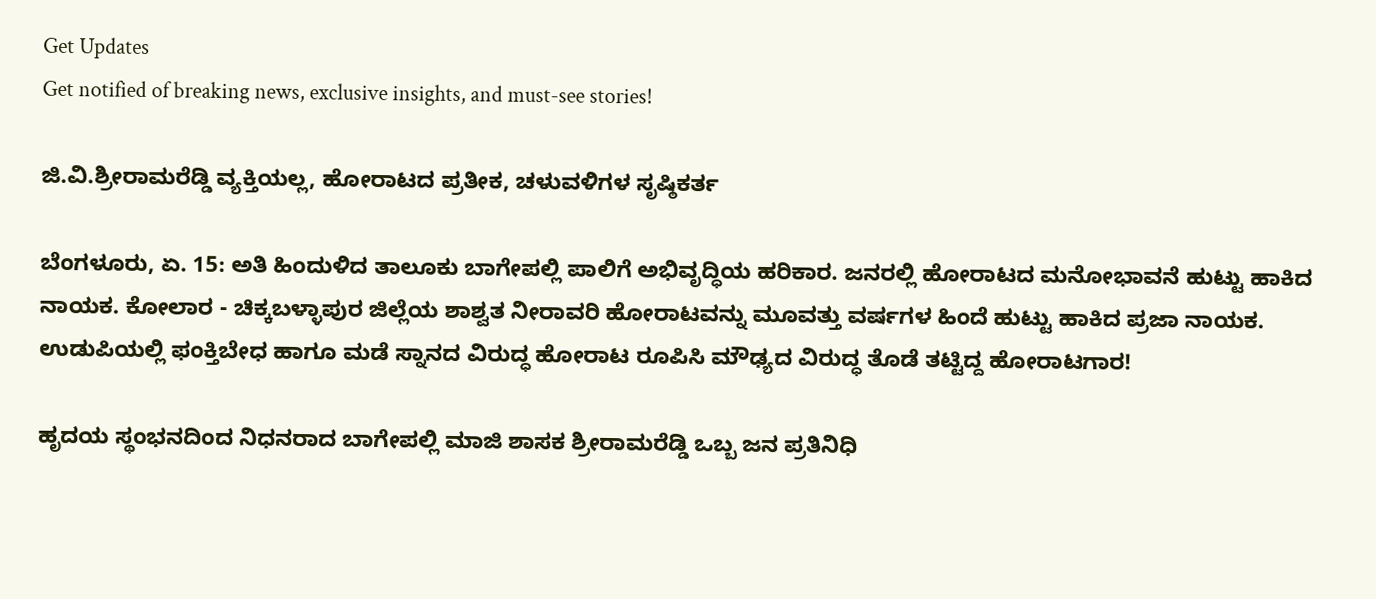Get Updates
Get notified of breaking news, exclusive insights, and must-see stories!

ಜಿ.ವಿ.ಶ್ರೀರಾಮರೆಡ್ಡಿ ವ್ಯಕ್ತಿಯಲ್ಲ, ಹೋರಾಟದ ಪ್ರತೀಕ, ಚಳುವಳಿಗಳ ಸೃಷ್ಠಿಕರ್ತ

ಬೆಂಗಳೂರು, ಏ. 15: ಅತಿ ಹಿಂದುಳಿದ ತಾಲೂಕು ಬಾಗೇಪಲ್ಲಿ ಪಾಲಿಗೆ ಅಭಿವೃದ್ಧಿಯ ಹರಿಕಾರ. ಜನರಲ್ಲಿ ಹೋರಾಟದ ಮನೋಭಾವನೆ ಹುಟ್ಟು ಹಾಕಿದ ನಾಯಕ. ಕೋಲಾರ - ಚಿಕ್ಕಬಳ್ಳಾಪುರ ಜಿಲ್ಲೆಯ ಶಾಶ್ವತ ನೀರಾವರಿ ಹೋರಾಟವನ್ನು ಮೂವತ್ತು ವರ್ಷಗಳ ಹಿಂದೆ ಹುಟ್ಟು ಹಾಕಿದ ಪ್ರಜಾ ನಾಯಕ. ಉಡುಪಿಯಲ್ಲಿ ಫಂಕ್ತಿಬೇಧ ಹಾಗೂ ಮಡೆ ಸ್ನಾನದ ವಿರುದ್ಧ ಹೋರಾಟ ರೂಪಿಸಿ ಮೌಢ್ಯದ ವಿರುದ್ಧ ತೊಡೆ ತಟ್ಟಿದ್ದ ಹೋರಾಟಗಾರ!

ಹೃದಯ ಸ್ಥಂಭನದಿಂದ ನಿಧನರಾದ ಬಾಗೇಪಲ್ಲಿ ಮಾಜಿ ಶಾಸಕ ಶ್ರೀರಾಮರೆಡ್ಡಿ ಒಬ್ಬ ಜನ ಪ್ರತಿನಿಧಿ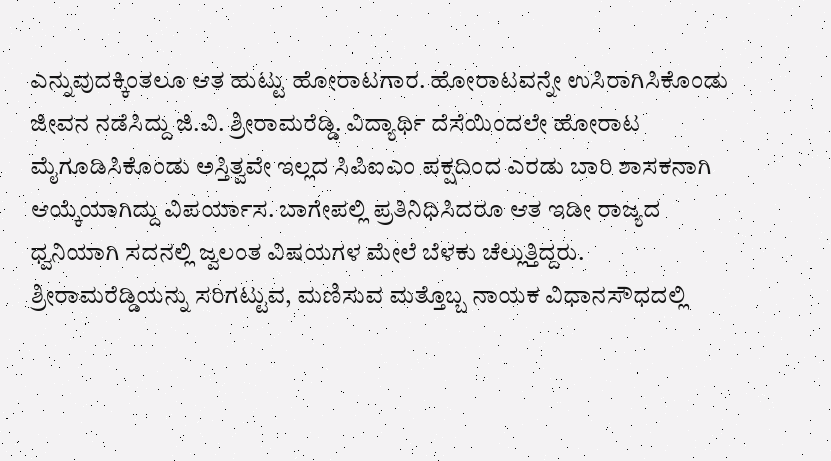ಎನ್ನುವುದಕ್ಕಿಂತಲೂ ಆತ ಹುಟ್ಟು ಹೋರಾಟಗಾರ. ಹೋರಾಟವನ್ನೇ ಉಸಿರಾಗಿಸಿಕೊಂಡು ಜೀವನ ನಡೆಸಿದ್ದು ಜಿ.ವಿ. ಶ್ರೀರಾಮರೆಡ್ಡಿ. ವಿದ್ಯಾರ್ಥಿ ದೆಸೆಯಿಂದಲೇ ಹೋರಾಟ ಮೈಗೂಡಿಸಿಕೊಂಡು ಅಸ್ತಿತ್ವವೇ ಇಲ್ಲದ ಸಿಪಿಐಎಂ ಪಕ್ಷದಿಂದ ಎರಡು ಬಾರಿ ಶಾಸಕನಾಗಿ ಆಯ್ಕೆಯಾಗಿದ್ದು ವಿಪರ್ಯಾಸ. ಬಾಗೇಪಲ್ಲಿ ಪ್ರತಿನಿಧಿಸಿದರೂ ಆತ ಇಡೀ ರಾಜ್ಯದ ಧ್ವನಿಯಾಗಿ ಸದನಲ್ಲಿ ಜ್ವಲಂತ ವಿಷಯಗಳ ಮೇಲೆ ಬೆಳಕು ಚೆಲ್ಲುತ್ತಿದ್ದರು. ಶ್ರೀರಾಮರೆಡ್ಡಿಯನ್ನು ಸರಿಗಟ್ಟುವ, ಮಣಿಸುವ ಮತ್ತೊಬ್ಬ ನಾಯಕ ವಿಧಾನಸೌಧದಲ್ಲಿ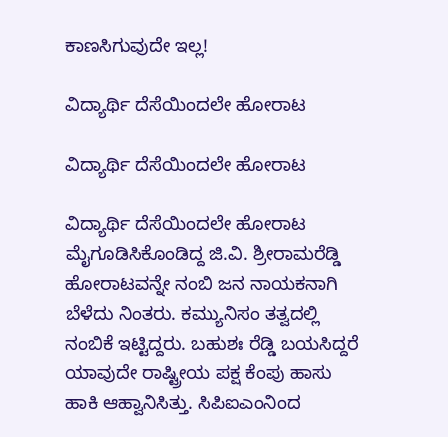ಕಾಣಸಿಗುವುದೇ ಇಲ್ಲ!

ವಿದ್ಯಾರ್ಥಿ ದೆಸೆಯಿಂದಲೇ ಹೋರಾಟ

ವಿದ್ಯಾರ್ಥಿ ದೆಸೆಯಿಂದಲೇ ಹೋರಾಟ

ವಿದ್ಯಾರ್ಥಿ ದೆಸೆಯಿಂದಲೇ ಹೋರಾಟ ಮೈಗೂಡಿಸಿಕೊಂಡಿದ್ದ ಜಿ.ವಿ. ಶ್ರೀರಾಮರೆಡ್ಡಿ ಹೋರಾಟವನ್ನೇ ನಂಬಿ ಜನ ನಾಯಕನಾಗಿ ಬೆಳೆದು ನಿಂತರು. ಕಮ್ಯುನಿಸಂ ತತ್ವದಲ್ಲಿ ನಂಬಿಕೆ ಇಟ್ಟಿದ್ದರು. ಬಹುಶಃ ರೆಡ್ಡಿ ಬಯಸಿದ್ದರೆ ಯಾವುದೇ ರಾಷ್ಟ್ರೀಯ ಪಕ್ಷ ಕೆಂಪು ಹಾಸು ಹಾಕಿ ಆಹ್ವಾನಿಸಿತ್ತು. ಸಿಪಿಐಎಂನಿಂದ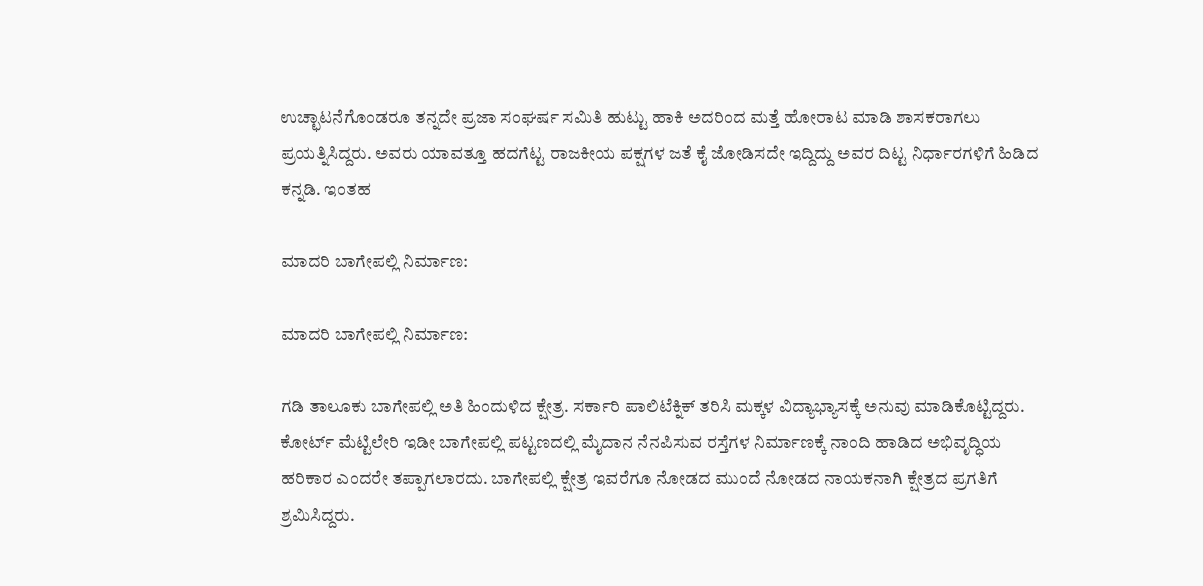ಉಚ್ಛಾಟನೆಗೊಂಡರೂ ತನ್ನದೇ ಪ್ರಜಾ ಸಂಘರ್ಷ ಸಮಿತಿ ಹುಟ್ಟು ಹಾಕಿ ಅದರಿಂದ ಮತ್ತೆ ಹೋರಾಟ ಮಾಡಿ ಶಾಸಕರಾಗಲು ಪ್ರಯತ್ನಿಸಿದ್ದರು. ಅವರು ಯಾವತ್ತೂ ಹದಗೆಟ್ಟ ರಾಜಕೀಯ ಪಕ್ಷಗಳ ಜತೆ ಕೈ ಜೋಡಿಸದೇ ಇದ್ದಿದ್ದು ಅವರ ದಿಟ್ಟ ನಿರ್ಧಾರಗಳಿಗೆ ಹಿಡಿದ ಕನ್ನಡಿ. ಇಂತಹ

ಮಾದರಿ ಬಾಗೇಪಲ್ಲಿ ನಿರ್ಮಾಣ:

ಮಾದರಿ ಬಾಗೇಪಲ್ಲಿ ನಿರ್ಮಾಣ:

ಗಡಿ ತಾಲೂಕು ಬಾಗೇಪಲ್ಲಿ ಅತಿ ಹಿಂದುಳಿದ ಕ್ಷೇತ್ರ. ಸರ್ಕಾರಿ ಪಾಲಿಟೆಕ್ನಿಕ್ ತರಿಸಿ ಮಕ್ಕಳ ವಿದ್ಯಾಭ್ಯಾಸಕ್ಕೆ ಅನುವು ಮಾಡಿಕೊಟ್ಟಿದ್ದರು. ಕೋರ್ಟ್ ಮೆಟ್ಟಿಲೇರಿ ಇಡೀ ಬಾಗೇಪಲ್ಲಿ ಪಟ್ಟಣದಲ್ಲಿ ಮೈದಾನ ನೆನಪಿಸುವ ರಸ್ತೆಗಳ ನಿರ್ಮಾಣಕ್ಕೆ ನಾಂದಿ ಹಾಡಿದ ಅಭಿವೃದ್ಧಿಯ ಹರಿಕಾರ ಎಂದರೇ ತಪ್ಪಾಗಲಾರದು. ಬಾಗೇಪಲ್ಲಿ ಕ್ಷೇತ್ರ ಇವರೆಗೂ ನೋಡದ ಮುಂದೆ ನೋಡದ ನಾಯಕನಾಗಿ ಕ್ಷೇತ್ರದ ಪ್ರಗತಿಗೆ ಶ್ರಮಿಸಿದ್ದರು.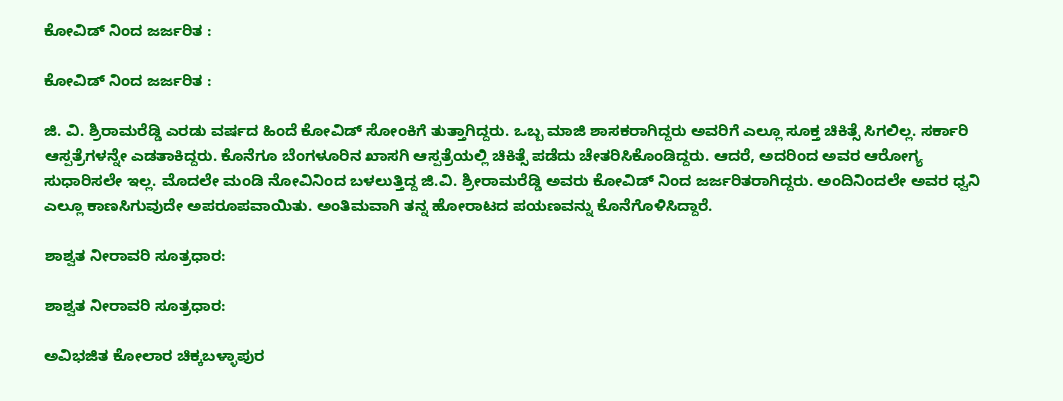ಕೋವಿಡ್ ನಿಂದ ಜರ್ಜರಿತ :

ಕೋವಿಡ್ ನಿಂದ ಜರ್ಜರಿತ :

ಜಿ. ವಿ. ಶ್ರಿರಾಮರೆಡ್ಡಿ ಎರಡು ವರ್ಷದ ಹಿಂದೆ ಕೋವಿಡ್ ಸೋಂಕಿಗೆ ತುತ್ತಾಗಿದ್ದರು. ಒಬ್ಬ ಮಾಜಿ ಶಾಸಕರಾಗಿದ್ದರು ಅವರಿಗೆ ಎಲ್ಲೂ ಸೂಕ್ತ ಚಿಕಿತ್ಸೆ ಸಿಗಲಿಲ್ಲ. ಸರ್ಕಾರಿ ಆಸ್ಪತ್ರೆಗಳನ್ನೇ ಎಡತಾಕಿದ್ದರು. ಕೊನೆಗೂ ಬೆಂಗಳೂರಿನ ಖಾಸಗಿ ಆಸ್ಪತ್ರೆಯಲ್ಲಿ ಚಿಕಿತ್ಸೆ ಪಡೆದು ಚೇತರಿಸಿಕೊಂಡಿದ್ದರು. ಆದರೆ, ಅದರಿಂದ ಅವರ ಆರೋಗ್ಯ ಸುಧಾರಿಸಲೇ ಇಲ್ಲ. ಮೊದಲೇ ಮಂಡಿ ನೋವಿನಿಂದ ಬಳಲುತ್ತಿದ್ದ ಜಿ.ವಿ. ಶ್ರೀರಾಮರೆಡ್ಡಿ ಅವರು ಕೋವಿಡ್ ನಿಂದ ಜರ್ಜರಿತರಾಗಿದ್ದರು. ಅಂದಿನಿಂದಲೇ ಅವರ ಧ್ವನಿ ಎಲ್ಲೂ ಕಾಣಸಿಗುವುದೇ ಅಪರೂಪವಾಯಿತು. ಅಂತಿಮವಾಗಿ ತನ್ನ ಹೋರಾಟದ ಪಯಣವನ್ನು ಕೊನೆಗೊಳಿಸಿದ್ದಾರೆ.

ಶಾಶ್ವತ ನೀರಾವರಿ ಸೂತ್ರಧಾರ:

ಶಾಶ್ವತ ನೀರಾವರಿ ಸೂತ್ರಧಾರ:

ಅವಿಭಜಿತ ಕೋಲಾರ ಚಿಕ್ಕಬಳ್ಳಾಪುರ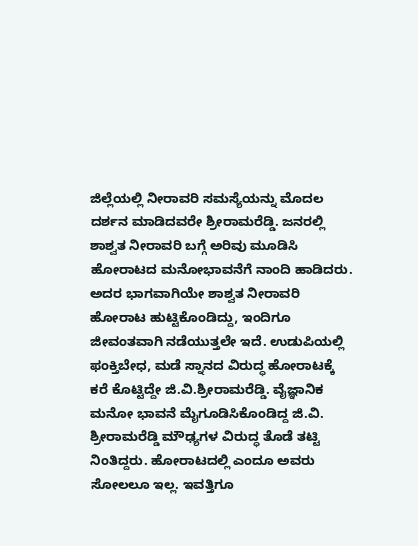ಜಿಲ್ಲೆಯಲ್ಲಿ ನೀರಾವರಿ ಸಮಸ್ಯೆಯನ್ನು ಮೊದಲ ದರ್ಶನ ಮಾಡಿದವರೇ ಶ್ರೀರಾಮರೆಡ್ಡಿ. ಜನರಲ್ಲಿ ಶಾಶ್ವತ ನೀರಾವರಿ ಬಗ್ಗೆ ಅರಿವು ಮೂಡಿಸಿ ಹೋರಾಟದ ಮನೋಭಾವನೆಗೆ ನಾಂದಿ ಹಾಡಿದರು. ಅದರ ಭಾಗವಾಗಿಯೇ ಶಾಶ್ವತ ನೀರಾವರಿ ಹೋರಾಟ ಹುಟ್ಟಿಕೊಂಡಿದ್ದು, ಇಂದಿಗೂ ಜೀವಂತವಾಗಿ ನಡೆಯುತ್ತಲೇ ಇದೆ. ಉಡುಪಿಯಲ್ಲಿ ಫಂಕ್ತಿಬೇಧ, ಮಡೆ ಸ್ನಾನದ ವಿರುದ್ಧ ಹೋರಾಟಕ್ಕೆ ಕರೆ ಕೊಟ್ಟಿದ್ದೇ ಜಿ.ವಿ.ಶ್ರೀರಾಮರೆಡ್ಡಿ. ವೈಜ್ಞಾನಿಕ ಮನೋ ಭಾವನೆ ಮೈಗೂಡಿಸಿಕೊಂಡಿದ್ದ ಜಿ.ವಿ. ಶ್ರೀರಾಮರೆಡ್ಡಿ ಮೌಢ್ಯಗಳ ವಿರುದ್ಧ ತೊಡೆ ತಟ್ಟಿ ನಿಂತಿದ್ದರು. ಹೋರಾಟದಲ್ಲಿ ಎಂದೂ ಅವರು ಸೋಲಲೂ ಇಲ್ಲ. ಇವತ್ತಿಗೂ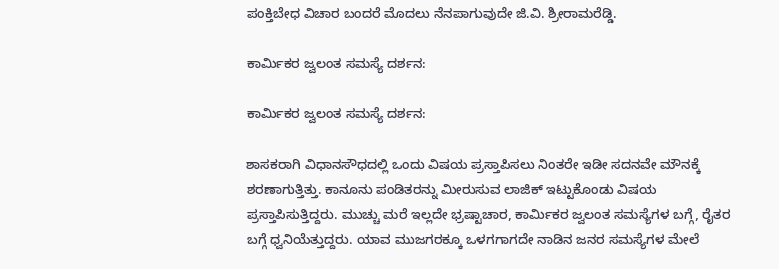ಪಂಕ್ತಿಬೇಧ ವಿಚಾರ ಬಂದರೆ ಮೊದಲು ನೆನಪಾಗುವುದೇ ಜಿ.ವಿ. ಶ್ರೀರಾಮರೆಡ್ಡಿ.

ಕಾರ್ಮಿಕರ ಜ್ವಲಂತ ಸಮಸ್ಯೆ ದರ್ಶನ:

ಕಾರ್ಮಿಕರ ಜ್ವಲಂತ ಸಮಸ್ಯೆ ದರ್ಶನ:

ಶಾಸಕರಾಗಿ ವಿಧಾನಸೌಧದಲ್ಲಿ ಒಂದು ವಿಷಯ ಪ್ರಸ್ತಾಪಿಸಲು ನಿಂತರೇ ಇಡೀ ಸದನವೇ ಮೌನಕ್ಕೆ ಶರಣಾಗುತ್ತಿತ್ತು. ಕಾನೂನು ಪಂಡಿತರನ್ನು ಮೀರುಸುವ ಲಾಜಿಕ್ ಇಟ್ಟುಕೊಂಡು ವಿಷಯ ಪ್ರಸ್ತಾಪಿಸುತ್ತಿದ್ದರು. ಮುಚ್ಚು ಮರೆ ಇಲ್ಲದೇ ಭ್ರಷ್ಟಾಚಾರ, ಕಾರ್ಮಿಕರ ಜ್ವಲಂತ ಸಮಸ್ಯೆಗಳ ಬಗ್ಗೆ, ರೈತರ ಬಗ್ಗೆ ಧ್ವನಿಯೆತ್ತುದ್ದರು. ಯಾವ ಮುಜಗರಕ್ಕೂ ಒಳಗಗಾಗದೇ ನಾಡಿನ ಜನರ ಸಮಸ್ಯೆಗಳ ಮೇಲೆ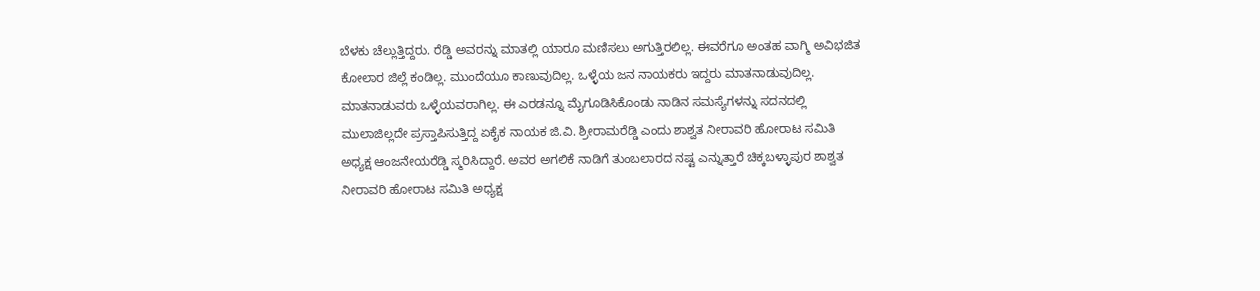ಬೆಳಕು ಚೆಲ್ಲುತ್ತಿದ್ದರು. ರೆಡ್ಡಿ ಅವರನ್ನು ಮಾತಲ್ಲಿ ಯಾರೂ ಮಣಿಸಲು ಅಗುತ್ತಿರಲಿಲ್ಲ. ಈವರೆಗೂ ಅಂತಹ ವಾಗ್ಮಿ ಅವಿಭಜಿತ ಕೋಲಾರ ಜಿಲ್ಲೆ ಕಂಡಿಲ್ಲ. ಮುಂದೆಯೂ ಕಾಣುವುದಿಲ್ಲ. ಒಳ್ಳೆಯ ಜನ ನಾಯಕರು ಇದ್ದರು ಮಾತನಾಡುವುದಿಲ್ಲ. ಮಾತನಾಡುವರು ಒಳ್ಳೆಯವರಾಗಿಲ್ಲ. ಈ ಎರಡನ್ನೂ ಮೈಗೂಡಿಸಿಕೊಂಡು ನಾಡಿನ ಸಮಸ್ಯೆಗಳನ್ನು ಸದನದಲ್ಲಿ ಮುಲಾಜಿಲ್ಲದೇ ಪ್ರಸ್ತಾಪಿಸುತ್ತಿದ್ದ ಏಕೈಕ ನಾಯಕ ಜಿ.ವಿ. ಶ್ರೀರಾಮರೆಡ್ಡಿ ಎಂದು ಶಾಶ್ವತ ನೀರಾವರಿ ಹೋರಾಟ ಸಮಿತಿ ಅಧ್ಯಕ್ಷ ಆಂಜನೇಯರೆಡ್ಡಿ ಸ್ಮರಿಸಿದ್ದಾರೆ. ಅವರ ಅಗಲಿಕೆ ನಾಡಿಗೆ ತುಂಬಲಾರದ ನಷ್ಟ ಎನ್ನುತ್ತಾರೆ ಚಿಕ್ಕಬಳ್ಳಾಪುರ ಶಾಶ್ವತ ನೀರಾವರಿ ಹೋರಾಟ ಸಮಿತಿ ಅಧ್ಯಕ್ಷ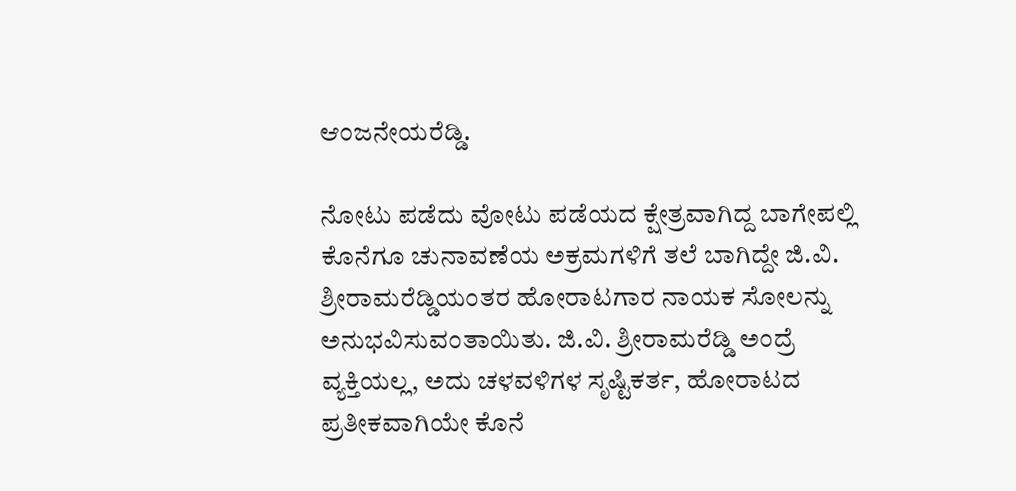ಆಂಜನೇಯರೆಡ್ಡಿ.

ನೋಟು ಪಡೆದು ವೋಟು ಪಡೆಯದ ಕ್ಷೇತ್ರವಾಗಿದ್ದ ಬಾಗೇಪಲ್ಲಿ ಕೊನೆಗೂ ಚುನಾವಣೆಯ ಅಕ್ರಮಗಳಿಗೆ ತಲೆ ಬಾಗಿದ್ದೇ ಜಿ.ವಿ. ಶ್ರೀರಾಮರೆಡ್ಡಿಯಂತರ ಹೋರಾಟಗಾರ ನಾಯಕ ಸೋಲನ್ನು ಅನುಭವಿಸುವಂತಾಯಿತು. ಜಿ.ವಿ. ಶ್ರೀರಾಮರೆಡ್ಡಿ ಅಂದ್ರೆ ವ್ಯಕ್ತಿಯಲ್ಲ, ಅದು ಚಳವಳಿಗಳ ಸೃಷ್ಟಿಕರ್ತ, ಹೋರಾಟದ ಪ್ರತೀಕವಾಗಿಯೇ ಕೊನೆ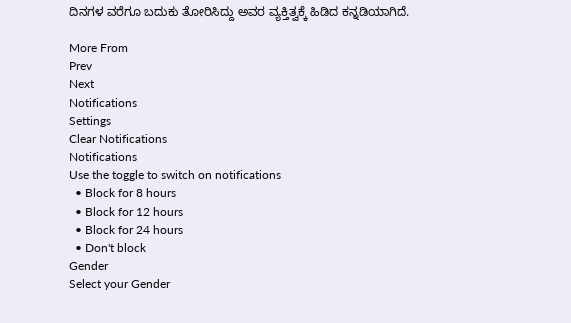ದಿನಗಳ ವರೆಗೂ ಬದುಕು ತೋರಿಸಿದ್ದು ಅವರ ವ್ಯಕ್ತಿತ್ವಕ್ಕೆ ಹಿಡಿದ ಕನ್ನಡಿಯಾಗಿದೆ.

More From
Prev
Next
Notifications
Settings
Clear Notifications
Notifications
Use the toggle to switch on notifications
  • Block for 8 hours
  • Block for 12 hours
  • Block for 24 hours
  • Don't block
Gender
Select your Gender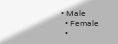• Male
  • Female
  •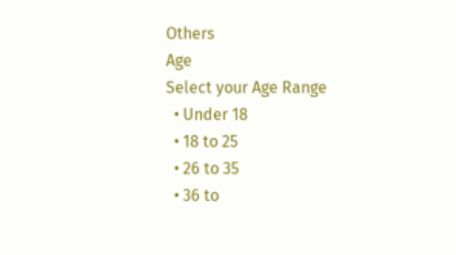Others
Age
Select your Age Range
  • Under 18
  • 18 to 25
  • 26 to 35
  • 36 to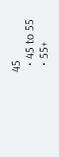45
  • 45 to 55
  • 55+